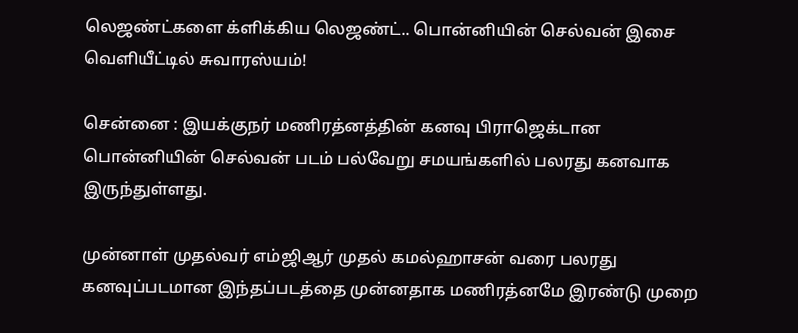லெஜண்ட்களை க்ளிக்கிய லெஜண்ட்.. பொன்னியின் செல்வன் இசை வெளியீட்டில் சுவாரஸ்யம்!

சென்னை : இயக்குநர் மணிரத்னத்தின் கனவு பிராஜெக்டான பொன்னியின் செல்வன் படம் பல்வேறு சமயங்களில் பலரது கனவாக இருந்துள்ளது.

முன்னாள் முதல்வர் எம்ஜிஆர் முதல் கமல்ஹாசன் வரை பலரது கனவுப்படமான இந்தப்படத்தை முன்னதாக மணிரத்னமே இரண்டு முறை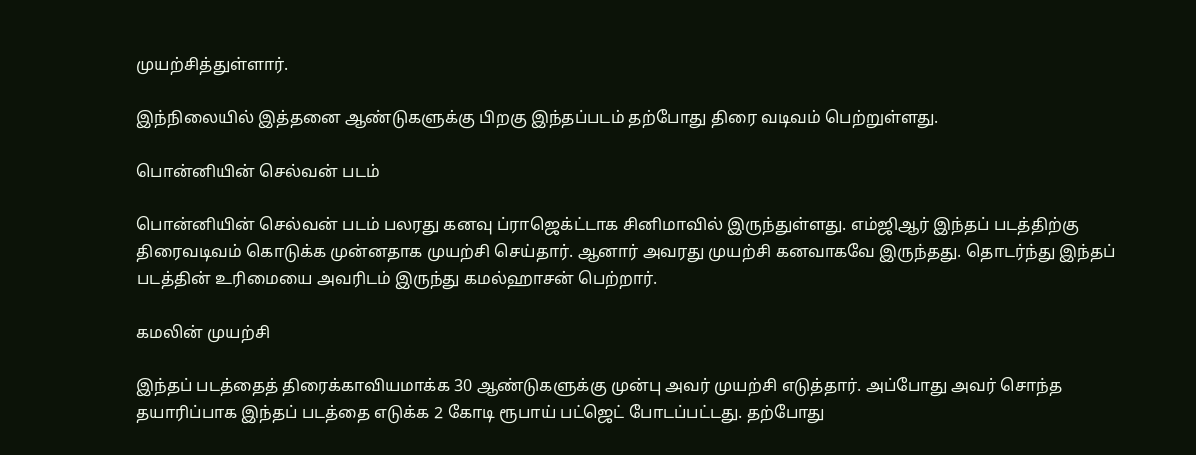முயற்சித்துள்ளார்.

இந்நிலையில் இத்தனை ஆண்டுகளுக்கு பிறகு இந்தப்படம் தற்போது திரை வடிவம் பெற்றுள்ளது.

பொன்னியின் செல்வன் படம்

பொன்னியின் செல்வன் படம் பலரது கனவு ப்ராஜெக்ட்டாக சினிமாவில் இருந்துள்ளது. எம்ஜிஆர் இந்தப் படத்திற்கு திரைவடிவம் கொடுக்க முன்னதாக முயற்சி செய்தார். ஆனார் அவரது முயற்சி கனவாகவே இருந்தது. தொடர்ந்து இந்தப் படத்தின் உரிமையை அவரிடம் இருந்து கமல்ஹாசன் பெற்றார்.

கமலின் முயற்சி

இந்தப் படத்தைத் திரைக்காவியமாக்க 30 ஆண்டுகளுக்கு முன்பு அவர் முயற்சி எடுத்தார். அப்போது அவர் சொந்த தயாரிப்பாக இந்தப் படத்தை எடுக்க 2 கோடி ரூபாய் பட்ஜெட் போடப்பட்டது. தற்போது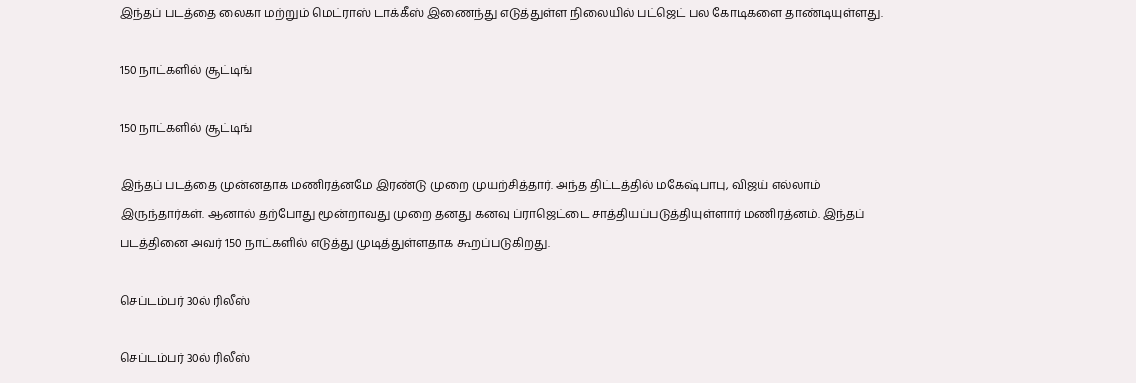இந்தப் படத்தை லைகா மற்றும் மெட்ராஸ் டாக்கீஸ் இணைந்து எடுத்துள்ள நிலையில் பட்ஜெட் பல கோடிகளை தாண்டியுள்ளது.

150 நாட்களில் சூட்டிங்

150 நாட்களில் சூட்டிங்

இந்தப் படத்தை முன்னதாக மணிரத்னமே இரண்டு முறை முயற்சித்தார். அந்த திட்டத்தில் மகேஷ்பாபு, விஜய் எல்லாம் இருந்தார்கள். ஆனால் தற்போது மூன்றாவது முறை தனது கனவு ப்ராஜெட்டை சாத்தியப்படுத்தியுள்ளார் மணிரத்னம். இந்தப் படத்தினை அவர் 150 நாட்களில் எடுத்து முடித்துள்ளதாக கூறப்படுகிறது.

செப்டம்பர் 30ல் ரிலீஸ்

செப்டம்பர் 30ல் ரிலீஸ்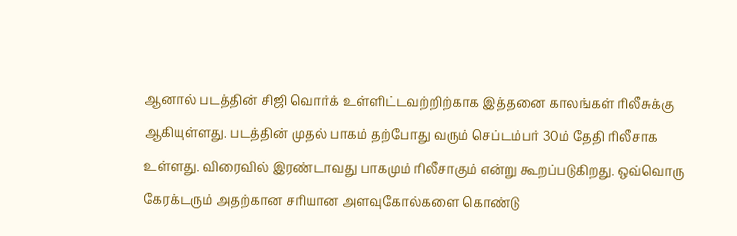ஆனால் படத்தின் சிஜி வொர்க் உள்ளிட்டவற்றிற்காக இத்தனை காலங்கள் ரிலீசுக்கு ஆகியுள்ளது. படத்தின் முதல் பாகம் தற்போது வரும் செப்டம்பர் 30ம் தேதி ரிலீசாக உள்ளது. விரைவில் இரண்டாவது பாகமும் ரிலீசாகும் என்று கூறப்படுகிறது. ஒவ்வொரு கேரக்டரும் அதற்கான சரியான அளவுகோல்களை கொண்டு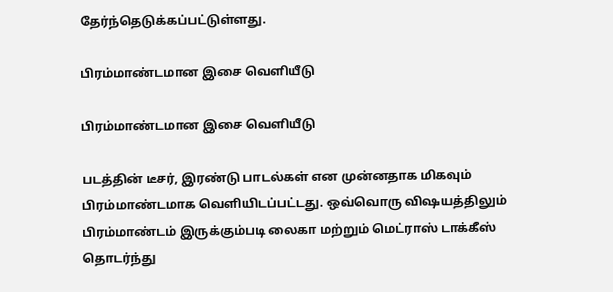தேர்ந்தெடுக்கப்பட்டுள்ளது.

பிரம்மாண்டமான இசை வெளியீடு

பிரம்மாண்டமான இசை வெளியீடு

படத்தின் டீசர், இரண்டு பாடல்கள் என முன்னதாக மிகவும் பிரம்மாண்டமாக வெளியிடப்பட்டது. ஒவ்வொரு விஷயத்திலும் பிரம்மாண்டம் இருக்கும்படி லைகா மற்றும் மெட்ராஸ் டாக்கீஸ் தொடர்ந்து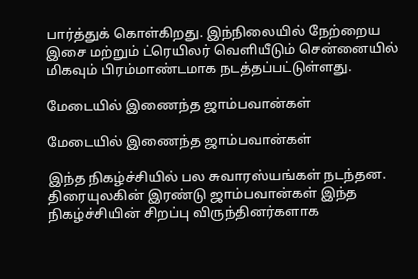பார்த்துக் கொள்கிறது. இந்நிலையில் நேற்றைய இசை மற்றும் ட்ரெயிலர் வெளியீடும் சென்னையில் மிகவும் பிரம்மாண்டமாக நடத்தப்பட்டுள்ளது.

மேடையில் இணைந்த ஜாம்பவான்கள்

மேடையில் இணைந்த ஜாம்பவான்கள்

இந்த நிகழ்ச்சியில் பல சுவாரஸ்யங்கள் நடந்தன. திரையுலகின் இரண்டு ஜாம்பவான்கள் இந்த நிகழ்ச்சியின் சிறப்பு விருந்தினர்களாக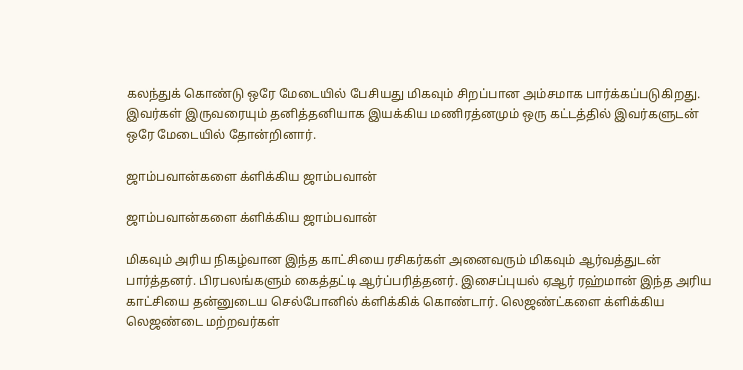கலந்துக் கொண்டு ஒரே மேடையில் பேசியது மிகவும் சிறப்பான அம்சமாக பார்க்கப்படுகிறது. இவர்கள் இருவரையும் தனித்தனியாக இயக்கிய மணிரத்னமும் ஒரு கட்டத்தில் இவர்களுடன் ஒரே மேடையில் தோன்றினார்.

ஜாம்பவான்களை க்ளிக்கிய ஜாம்பவான்

ஜாம்பவான்களை க்ளிக்கிய ஜாம்பவான்

மிகவும் அரிய நிகழ்வான இந்த காட்சியை ரசிகர்கள் அனைவரும் மிகவும் ஆர்வத்துடன் பார்த்தனர். பிரபலங்களும் கைத்தட்டி ஆர்ப்பரித்தனர். இசைப்புயல் ஏஆர் ரஹ்மான் இந்த அரிய காட்சியை தன்னுடைய செல்போனில் க்ளிக்கிக் கொண்டார். லெஜண்ட்களை க்ளிக்கிய லெஜண்டை மற்றவர்கள்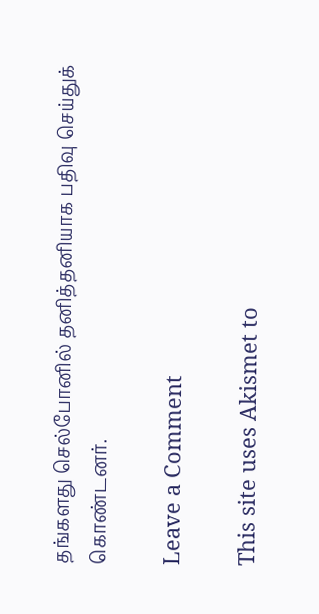தங்களது செல்போனில் தனித்தனியாக பதிவு செய்துக் கொண்டனர்.

Leave a Comment

This site uses Akismet to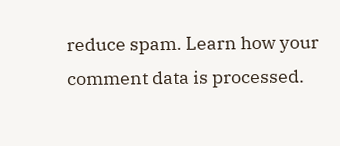reduce spam. Learn how your comment data is processed.